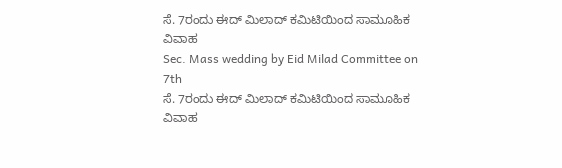ಸೆ. 7ರಂದು ಈದ್ ಮಿಲಾದ್ ಕಮಿಟಿಯಿಂದ ಸಾಮೂಹಿಕ ವಿವಾಹ
Sec. Mass wedding by Eid Milad Committee on 7th
ಸೆ. 7ರಂದು ಈದ್ ಮಿಲಾದ್ ಕಮಿಟಿಯಿಂದ ಸಾಮೂಹಿಕ ವಿವಾಹ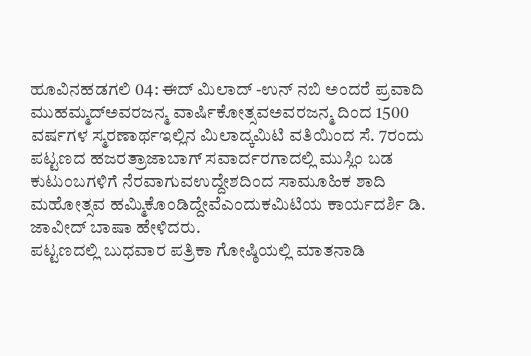ಹೂವಿನಹಡಗಲಿ 04: ಈದ್ ಮಿಲಾದ್ -ಉನ್ ನಬಿ ಅಂದರೆ ಪ್ರವಾದಿ ಮುಹಮ್ಮದ್ಅವರಜನ್ಮ ವಾರ್ಷಿಕೋತ್ಸವಅವರಜನ್ಮ ದಿಂದ 1500 ವರ್ಷಗಳ ಸ್ಮರಣಾರ್ಥಇಲ್ಲಿನ ಮಿಲಾದ್ಕಮಿಟಿ ವತಿಯಿಂದ ಸೆ. 7ರಂದು ಪಟ್ಟಣದ ಹಜರತ್ರಾಜಾಬಾಗ್ ಸವಾರ್ದರಗಾದಲ್ಲಿ ಮುಸ್ಲಿಂ ಬಡ ಕುಟುಂಬಗಳಿಗೆ ನೆರವಾಗುವಉದ್ದೇಶದಿಂದ ಸಾಮೂಹಿಕ ಶಾದಿ ಮಹೋತ್ಸವ ಹಮ್ಮಿಕೊಂಡಿದ್ದೇವೆಎಂದುಕಮಿಟಿಯ ಕಾರ್ಯದರ್ಶಿ ಡಿ. ಜಾವೀದ್ ಬಾಷಾ ಹೇಳಿದರು.
ಪಟ್ಟಣದಲ್ಲಿ ಬುಧವಾರ ಪತ್ರಿಕಾ ಗೋಷ್ಠಿಯಲ್ಲಿ ಮಾತನಾಡಿ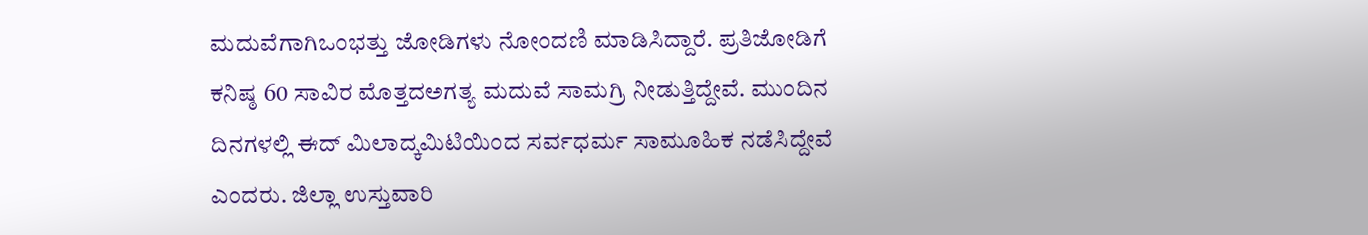ಮದುವೆಗಾಗಿಒಂಭತ್ತು ಜೋಡಿಗಳು ನೋಂದಣಿ ಮಾಡಿಸಿದ್ದಾರೆ. ಪ್ರತಿಜೋಡಿಗೆ ಕನಿಷ್ಠ 60 ಸಾವಿರ ಮೊತ್ತದಅಗತ್ಯ ಮದುವೆ ಸಾಮಗ್ರಿ ನೀಡುತ್ತಿದ್ದೇವೆ. ಮುಂದಿನ ದಿನಗಳಲ್ಲಿ ಈದ್ ಮಿಲಾದ್ಕಮಿಟಿಯಿಂದ ಸರ್ವಧರ್ಮ ಸಾಮೂಹಿಕ ನಡೆಸಿದ್ದೇವೆ ಎಂದರು. ಜಿಲ್ಲಾ ಉಸ್ತುವಾರಿ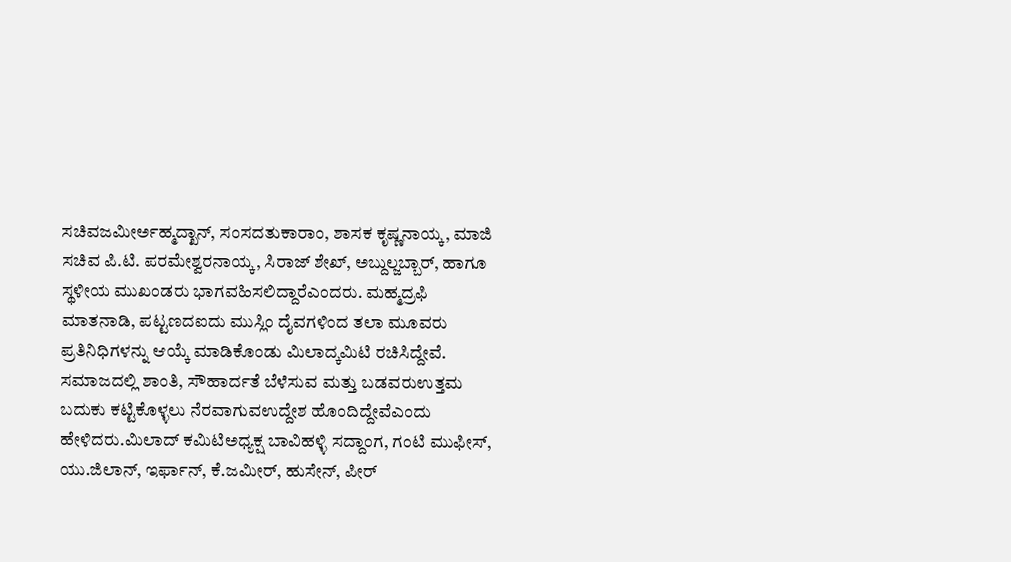ಸಚಿವಜಮೀರ್ಅಹ್ಮದ್ಖಾನ್, ಸಂಸದತುಕಾರಾಂ, ಶಾಸಕ ಕೃಷ್ಣನಾಯ್ಕ, ಮಾಜಿ ಸಚಿವ ಪಿ.ಟಿ. ಪರಮೇಶ್ವರನಾಯ್ಕ, ಸಿರಾಜ್ ಶೇಖ್, ಅಬ್ದುಲ್ಜಬ್ಬಾರ್, ಹಾಗೂ ಸ್ಥಳೀಯ ಮುಖಂಡರು ಭಾಗವಹಿಸಲಿದ್ದಾರೆಎಂದರು. ಮಹ್ಮದ್ರಫಿ ಮಾತನಾಡಿ, ಪಟ್ಟಣದಐದು ಮುಸ್ಲಿಂ ದೈವಗಳಿಂದ ತಲಾ ಮೂವರು ಪ್ರತಿನಿಧಿಗಳನ್ನು ಆಯ್ಕೆ ಮಾಡಿಕೊಂಡು ಮಿಲಾದ್ಕಮಿಟಿ ರಚಿಸಿದ್ದೇವೆ. ಸಮಾಜದಲ್ಲಿ ಶಾಂತಿ, ಸೌಹಾರ್ದತೆ ಬೆಳೆಸುವ ಮತ್ತು ಬಡವರುಉತ್ತಮ ಬದುಕು ಕಟ್ಟಿಕೊಳ್ಳಲು ನೆರವಾಗುವಉದ್ದೇಶ ಹೊಂದಿದ್ದೇವೆಎಂದು ಹೇಳಿದರು.ಮಿಲಾದ್ ಕಮಿಟಿಅಧ್ಯಕ್ಷ ಬಾವಿಹಳ್ಳಿ ಸದ್ದಾಂಗ, ಗಂಟಿ ಮುಫೀಸ್, ಯು.ಜಿಲಾನ್, ಇರ್ಫಾನ್, ಕೆ.ಜಮೀರ್, ಹುಸೇನ್, ಪೀರ್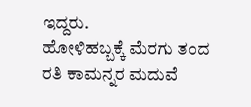ಇದ್ದರು.
ಹೋಳಿಹಬ್ಬಕ್ಕೆ ಮೆರಗು ತಂದ ರತಿ ಕಾಮನ್ನರ ಮದುವೆ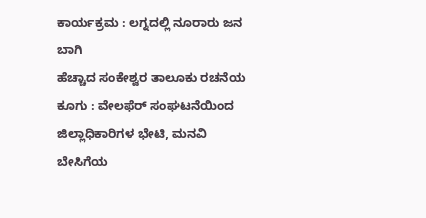ಕಾರ್ಯಕ್ರಮ : ಲಗ್ನದಲ್ಲಿ ನೂರಾರು ಜನ ಬಾಗಿ
ಹೆಚ್ಚಾದ ಸಂಕೇಶ್ವರ ತಾಲೂಕು ರಚನೆಯ ಕೂಗು : ವೇಲಫೆರ್ ಸಂಘಟನೆಯಿಂದ ಜಿಲ್ಲಾಧಿಕಾರಿಗಳ ಭೇಟಿ, ಮನವಿ
ಬೇಸಿಗೆಯ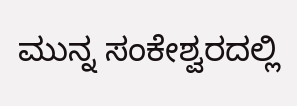ಮುನ್ನ ಸಂಕೇಶ್ವರದಲ್ಲಿ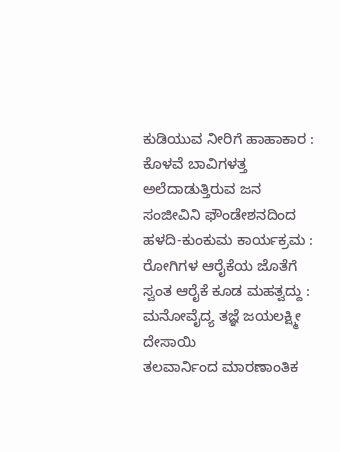ಕುಡಿಯುವ ನೀರಿಗೆ ಹಾಹಾಕಾರ : ಕೊಳವೆ ಬಾವಿಗಳತ್ತ ಅಲೆದಾಡುತ್ತಿರುವ ಜನ
ಸಂಜೀವಿನಿ ಫೌಂಡೇಶನದಿಂದ ಹಳದಿ-ಕುಂಕುಮ ಕಾರ್ಯಕ್ರಮ : ರೋಗಿಗಳ ಆರೈಕೆಯ ಜೊತೆಗೆ ಸ್ವಂತ ಆರೈಕೆ ಕೂಡ ಮಹತ್ವದ್ದು : ಮನೋವೈದ್ಯ ತಜ್ಞೆ ಜಯಲಕ್ಷ್ಮೀ ದೇಸಾಯಿ
ತಲವಾರ್ನಿಂದ ಮಾರಣಾಂತಿಕ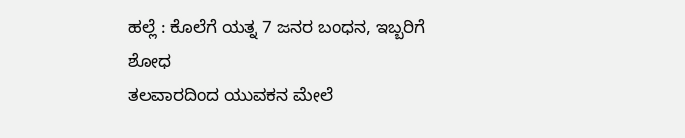ಹಲ್ಲೆ : ಕೊಲೆಗೆ ಯತ್ನ 7 ಜನರ ಬಂಧನ, ಇಬ್ಬರಿಗೆ ಶೋಧ
ತಲವಾರದಿಂದ ಯುವಕನ ಮೇಲೆ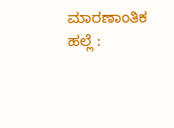ಮಾರಣಾಂತಿಕ ಹಲ್ಲೆ :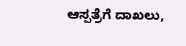ಆಸ್ಪತ್ರೆಗೆ ದಾಖಲು,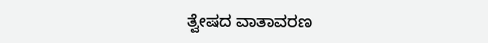ತ್ವೇಷದ ವಾತಾವರಣ